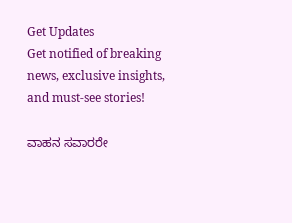Get Updates
Get notified of breaking news, exclusive insights, and must-see stories!

ವಾಹನ ಸವಾರರೇ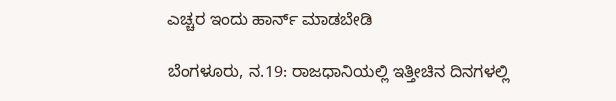ಎಚ್ಚರ ಇಂದು ಹಾರ್ನ್ ಮಾಡಬೇಡಿ

ಬೆಂಗಳೂರು, ನ.19: ರಾಜಧಾನಿಯಲ್ಲಿ ಇತ್ತೀಚಿನ ದಿನಗಳಲ್ಲಿ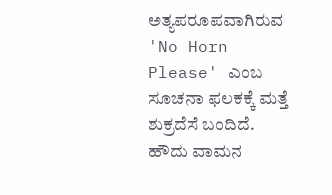ಅತ್ಯಪರೂಪವಾಗಿರುವ 'No Horn Please' ಎಂಬ ಸೂಚನಾ ಫಲಕಕ್ಕೆ ಮತ್ತೆ ಶುಕ್ರದೆಸೆ ಬಂದಿದೆ. ಹೌದು ವಾಮನ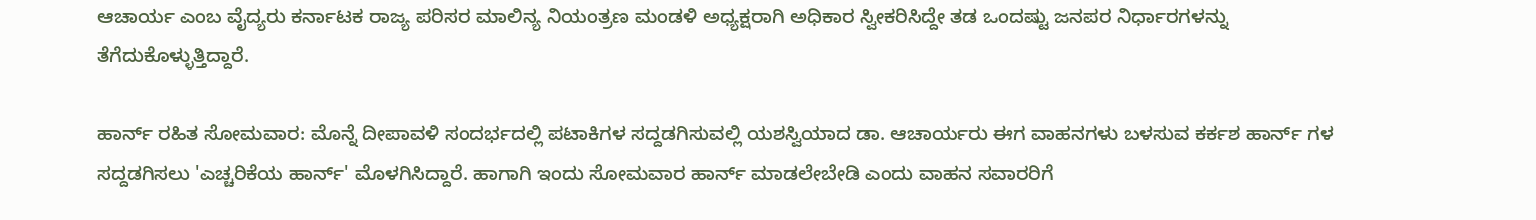ಆಚಾರ್ಯ ಎಂಬ ವೈದ್ಯರು ಕರ್ನಾಟಕ ರಾಜ್ಯ ಪರಿಸರ ಮಾಲಿನ್ಯ ನಿಯಂತ್ರಣ ಮಂಡಳಿ ಅಧ್ಯಕ್ಷರಾಗಿ ಅಧಿಕಾರ ಸ್ವೀಕರಿಸಿದ್ದೇ ತಡ ಒಂದಷ್ಟು ಜನಪರ ನಿರ್ಧಾರಗಳನ್ನು ತೆಗೆದುಕೊಳ್ಳುತ್ತಿದ್ದಾರೆ.

ಹಾರ್ನ್ ರಹಿತ ಸೋಮವಾರ: ಮೊನ್ನೆ ದೀಪಾವಳಿ ಸಂದರ್ಭದಲ್ಲಿ ಪಟಾಕಿಗಳ ಸದ್ದಡಗಿಸುವಲ್ಲಿ ಯಶಸ್ವಿಯಾದ ಡಾ. ಆಚಾರ್ಯರು ಈಗ ವಾಹನಗಳು ಬಳಸುವ ಕರ್ಕಶ ಹಾರ್ನ್ ಗಳ ಸದ್ದಡಗಿಸಲು 'ಎಚ್ಚರಿಕೆಯ ಹಾರ್ನ್' ಮೊಳಗಿಸಿದ್ದಾರೆ. ಹಾಗಾಗಿ ಇಂದು ಸೋಮವಾರ ಹಾರ್ನ್ ಮಾಡಲೇಬೇಡಿ ಎಂದು ವಾಹನ ಸವಾರರಿಗೆ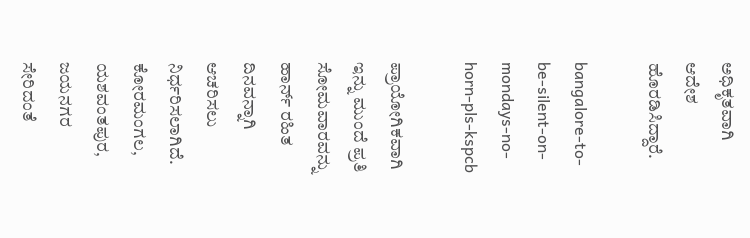ಅಧಿಕೃತವಾಗಿ ಆದೇಶ ಹೊರಡಿಸಿದ್ದಾರೆ.

bangalore-to-be-silent-on-mondays-no-horn-pls-kspcb

ಪ್ರಾಯೋಗಿಕವಾಗಿ ಇನ್ನು ಮುಂದೆ ಪ್ರತಿ ಸೋಮವಾರವನ್ನು ಹಾರ್ನ್ ರಹಿತ ದಿನವನ್ನಾಗಿ ಆಚರಿಸಲು ನಿರ್ಧರಿಸಲಾಗಿದೆ. ಕೋರಮಂಗಲ, ಯಶವಂತಪುರ, ಜಯನಗರ ಸೇರಿದಂತೆ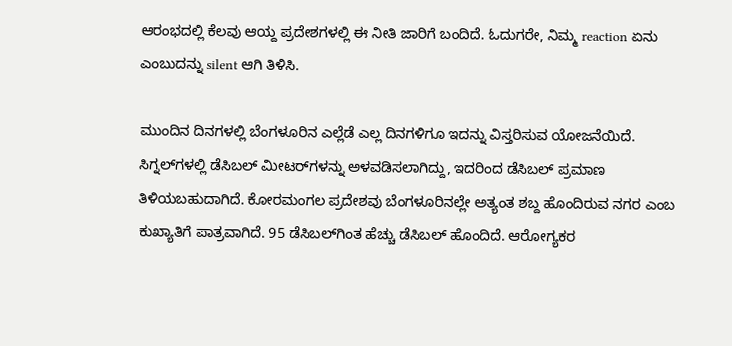ಆರಂಭದಲ್ಲಿ ಕೆಲವು ಆಯ್ದ ಪ್ರದೇಶಗಳಲ್ಲಿ ಈ ನೀತಿ ಜಾರಿಗೆ ಬಂದಿದೆ. ಓದುಗರೇ, ನಿಮ್ಮ reaction ಏನು ಎಂಬುದನ್ನು silent ಆಗಿ ತಿಳಿಸಿ.

ಮುಂದಿನ ದಿನಗಳಲ್ಲಿ ಬೆಂಗಳೂರಿನ ಎಲ್ಲೆಡೆ ಎಲ್ಲ ದಿನಗಳಿಗೂ ಇದನ್ನು ವಿಸ್ತರಿಸುವ ಯೋಜನೆಯಿದೆ. ಸಿಗ್ನಲ್‌ಗ‌ಳಲ್ಲಿ ಡೆಸಿಬಲ್‌ ಮೀಟರ್‌ಗಳನ್ನು ಅಳವಡಿಸಲಾಗಿದ್ದು, ಇದರಿಂದ ಡೆಸಿಬಲ್‌ ಪ್ರಮಾಣ ತಿಳಿಯಬಹುದಾಗಿದೆ. ಕೋರಮಂಗಲ ಪ್ರದೇಶವು ಬೆಂಗಳೂರಿನಲ್ಲೇ ಅತ್ಯಂತ ಶಬ್ದ ಹೊಂದಿರುವ ನಗರ ಎಂಬ ಕುಖ್ಯಾತಿಗೆ ಪಾತ್ರವಾಗಿದೆ. 95 ಡೆಸಿಬಲ್‌ಗಿಂತ ಹೆಚ್ಚು ಡೆಸಿಬಲ್‌ ಹೊಂದಿದೆ. ಆರೋಗ್ಯಕರ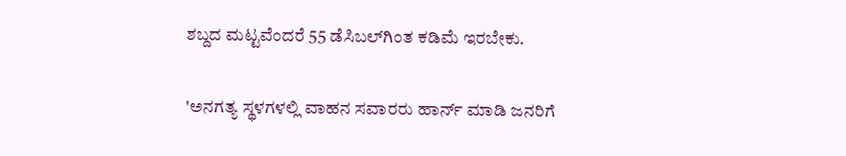ಶಬ್ದದ ಮಟ್ಟವೆಂದರೆ 55 ಡೆಸಿಬಲ್‌ಗಿಂತ ಕಡಿಮೆ ಇರಬೇಕು.

'ಅನಗತ್ಯ ಸ್ಥಳಗಳಲ್ಲಿ ವಾಹನ ಸವಾರರು ಹಾರ್ನ್ ಮಾಡಿ ಜನರಿಗೆ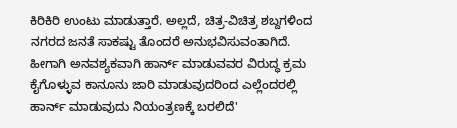ಕಿರಿಕಿರಿ ಉಂಟು ಮಾಡುತ್ತಾರೆ. ಅಲ್ಲದೆ, ಚಿತ್ರ-ವಿಚಿತ್ರ ಶಬ್ದಗಳಿಂದ ನಗರದ ಜನತೆ ಸಾಕಷ್ಟು ತೊಂದರೆ ಅನುಭವಿಸುವಂತಾಗಿದೆ. ಹೀಗಾಗಿ ಅನವಶ್ಯಕವಾಗಿ ಹಾರ್ನ್ ಮಾಡುವವರ ವಿರುದ್ಧ ಕ್ರಮ ಕೈಗೊಳ್ಳುವ ಕಾನೂನು ಜಾರಿ ಮಾಡುವುದರಿಂದ ಎಲ್ಲೆಂದರಲ್ಲಿ ಹಾರ್ನ್ ಮಾಡುವುದು ನಿಯಂತ್ರಣಕ್ಕೆ ಬರಲಿದೆ'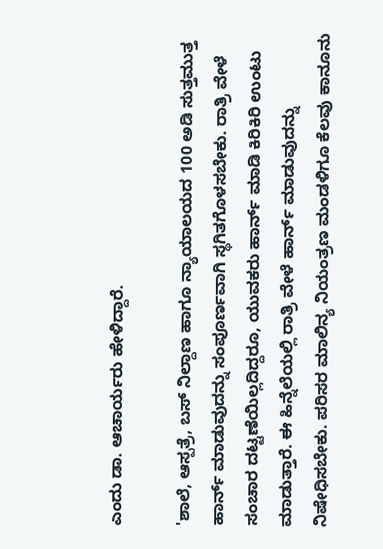ಎಂದು ಡಾ. ಆಚಾರ್ಯರು ಹೇಳಿದ್ದಾರೆ.

'ಶಾಲೆ, ಆಸ್ಪತ್ರೆ, ಬಸ್ ನಿಲ್ದಾಣ ಹಾಗೂ ನ್ಯಾಯಾಲಯದ 100 ಅಡಿ ಸುತ್ತಮುತ್ತ ಹಾರ್ನ್ ಮಾಡುವುದನ್ನು ಸಂಪೂರ್ಣವಾಗಿ ಸ್ಥಗಿತಗೊಳಸಬೇಕು. ರಾತ್ರಿ ವೇಳೆ ಸಂಚಾರ ದಟ್ಟಣೆಯಿಲ್ಲದಿದ್ದರೂ, ಯುವಕರು ಹಾರ್ನ್ ಮಾಡಿ ಕಿರಿಕಿರಿ ಉಂಟು ಮಾಡುತ್ತಾರೆ. ಈ ಹಿನ್ನೆಲೆಯಲ್ಲಿ ರಾತ್ರಿ ವೇಳೆ ಹಾರ್ನ್ ಮಾಡುವುದನ್ನು ನಿಷೇಧಿಸಬೇಕು. ಪರಿಸರ ಮಾಲಿನ್ಯ ನಿಯಂತ್ರಣ ಮಂಡಳಿಗೂ ಕೆಲವು ಕಾನೂನು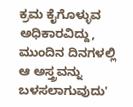ಕ್ರಮ ಕೈಗೊಳ್ಳುವ ಅಧಿಕಾರವಿದ್ದು, ಮುಂದಿನ ದಿನಗಳಲ್ಲಿ ಆ ಅಸ್ತ್ರವನ್ನು ಬಳಸಲಾಗುವುದು'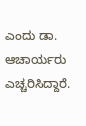ಎಂದು ಡಾ. ಆಚಾರ್ಯರು ಎಚ್ಚರಿಸಿದ್ದಾರೆ.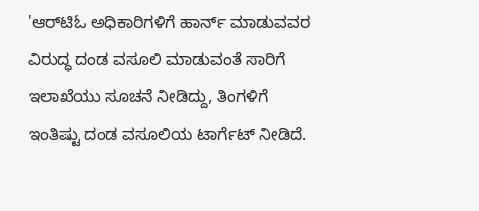'ಆರ್‌ಟಿಓ ಅಧಿಕಾರಿಗಳಿಗೆ ಹಾರ್ನ್ ಮಾಡುವವರ ವಿರುದ್ಧ ದಂಡ ವಸೂಲಿ ಮಾಡುವಂತೆ ಸಾರಿಗೆ ಇಲಾಖೆಯು ಸೂಚನೆ ನೀಡಿದ್ದು, ತಿಂಗಳಿಗೆ ಇಂತಿಷ್ಟು ದಂಡ ವಸೂಲಿಯ ಟಾರ್ಗೆಟ್‌ ನೀಡಿದೆ.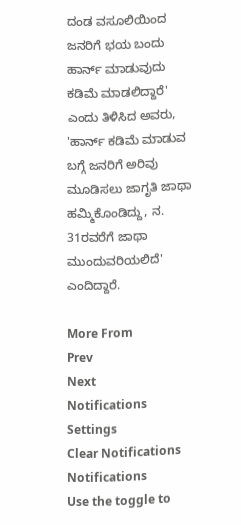ದಂಡ ವಸೂಲಿಯಿಂದ ಜನರಿಗೆ ಭಯ ಬಂದು ಹಾರ್ನ್ ಮಾಡುವುದು ಕಡಿಮೆ ಮಾಡಲಿದ್ದಾರೆ' ಎಂದು ತಿಳಿಸಿದ ಅವರು, 'ಹಾರ್ನ್ ಕಡಿಮೆ ಮಾಡುವ ಬಗ್ಗೆ ಜನರಿಗೆ ಅರಿವು ಮೂಡಿಸಲು ಜಾಗೃತಿ ಜಾಥಾ ಹಮ್ಮಿಕೊಂಡಿದ್ದು, ನ. 31ರವರೆಗೆ ಜಾಥಾ ಮುಂದುವರಿಯಲಿದೆ' ಎಂದಿದ್ದಾರೆ.

More From
Prev
Next
Notifications
Settings
Clear Notifications
Notifications
Use the toggle to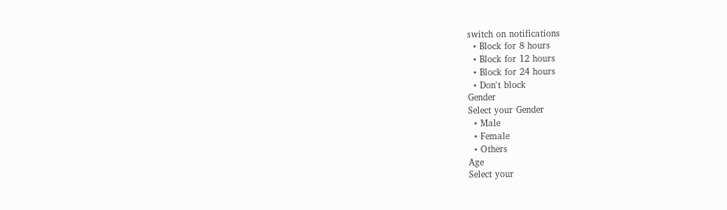switch on notifications
  • Block for 8 hours
  • Block for 12 hours
  • Block for 24 hours
  • Don't block
Gender
Select your Gender
  • Male
  • Female
  • Others
Age
Select your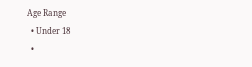Age Range
  • Under 18
  •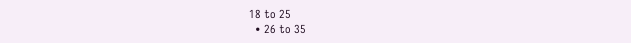18 to 25
  • 26 to 35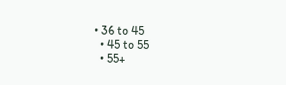• 36 to 45
  • 45 to 55
  • 55+